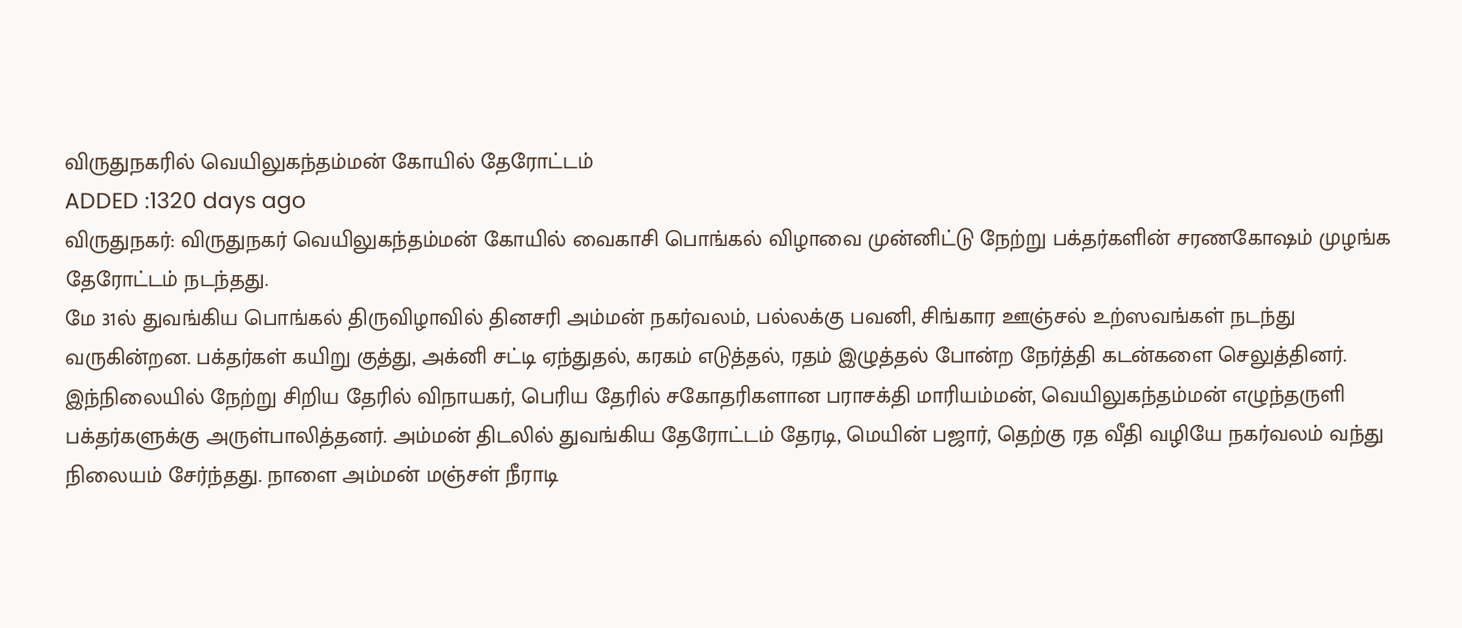விருதுநகரில் வெயிலுகந்தம்மன் கோயில் தேரோட்டம்
ADDED :1320 days ago
விருதுநகர்: விருதுநகர் வெயிலுகந்தம்மன் கோயில் வைகாசி பொங்கல் விழாவை முன்னிட்டு நேற்று பக்தர்களின் சரணகோஷம் முழங்க தேரோட்டம் நடந்தது.
மே 31ல் துவங்கிய பொங்கல் திருவிழாவில் தினசரி அம்மன் நகர்வலம், பல்லக்கு பவனி, சிங்கார ஊஞ்சல் உற்ஸவங்கள் நடந்து வருகின்றன. பக்தர்கள் கயிறு குத்து, அக்னி சட்டி ஏந்துதல், கரகம் எடுத்தல், ரதம் இழுத்தல் போன்ற நேர்த்தி கடன்களை செலுத்தினர். இந்நிலையில் நேற்று சிறிய தேரில் விநாயகர், பெரிய தேரில் சகோதரிகளான பராசக்தி மாரியம்மன், வெயிலுகந்தம்மன் எழுந்தருளி பக்தர்களுக்கு அருள்பாலித்தனர். அம்மன் திடலில் துவங்கிய தேரோட்டம் தேரடி, மெயின் பஜார், தெற்கு ரத வீதி வழியே நகர்வலம் வந்து நிலையம் சேர்ந்தது. நாளை அம்மன் மஞ்சள் நீராடி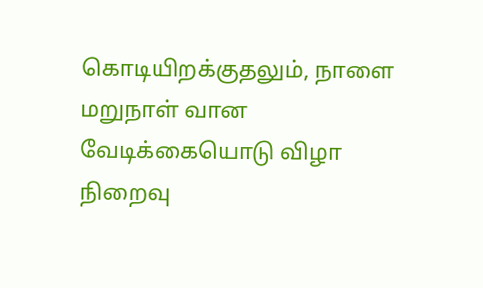கொடியிறக்குதலும், நாளை மறுநாள் வான வேடிக்கையொடு விழா நிறைவு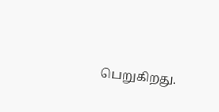பெறுகிறது.